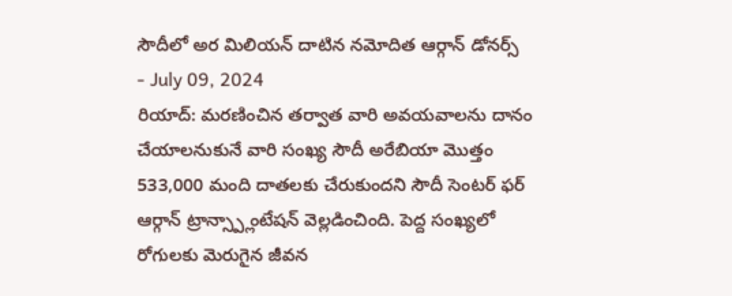సౌదీలో అర మిలియన్ దాటిన నమోదిత ఆర్గాన్ డోనర్స్
- July 09, 2024
రియాద్: మరణించిన తర్వాత వారి అవయవాలను దానం చేయాలనుకునే వారి సంఖ్య సౌదీ అరేబియా మొత్తం 533,000 మంది దాతలకు చేరుకుందని సౌదీ సెంటర్ ఫర్ ఆర్గాన్ ట్రాన్స్ప్లాంటేషన్ వెల్లడించింది. పెద్ద సంఖ్యలో రోగులకు మెరుగైన జీవన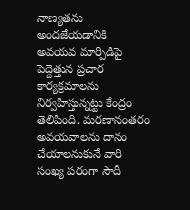నాణ్యతను అందజేయడానికి అవయవ మార్పిడిపై పెద్దెత్తున ప్రచార కార్యక్రమాలను నిర్వహిస్తున్నట్టు కేంద్రం తెలిపింది. మరణానంతరం అవయవాలను దానం చేయాలనుకునే వారి సంఖ్య పరంగా సౌదీ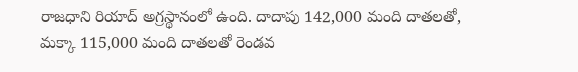రాజధాని రియాద్ అగ్రస్థానంలో ఉంది. దాదాపు 142,000 మంది దాతలతో, మక్కా 115,000 మంది దాతలతో రెండవ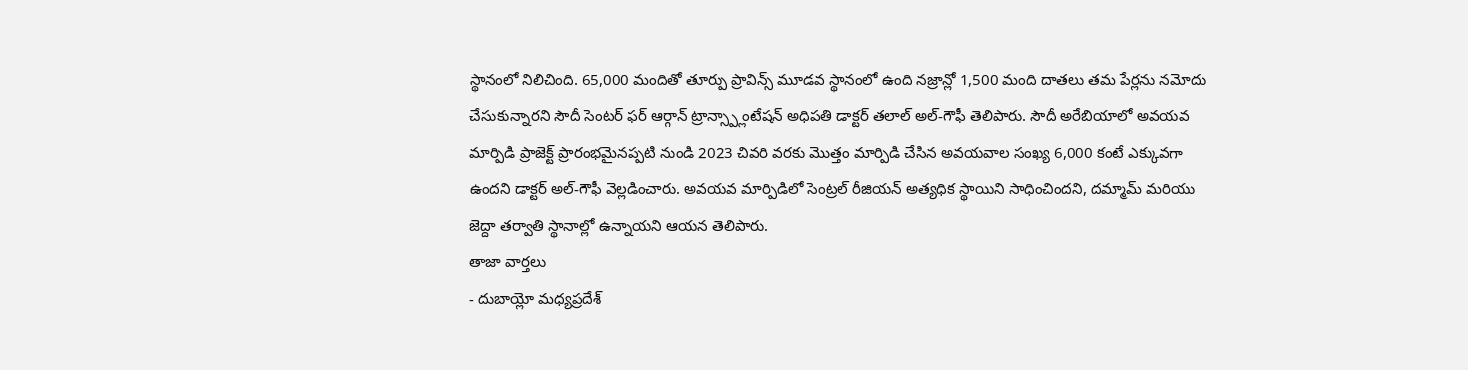స్థానంలో నిలిచింది. 65,000 మందితో తూర్పు ప్రావిన్స్ మూడవ స్థానంలో ఉంది నజ్రాన్లో 1,500 మంది దాతలు తమ పేర్లను నమోదు చేసుకున్నారని సౌదీ సెంటర్ ఫర్ ఆర్గాన్ ట్రాన్స్ప్లాంటేషన్ అధిపతి డాక్టర్ తలాల్ అల్-గౌఫీ తెలిపారు. సౌదీ అరేబియాలో అవయవ మార్పిడి ప్రాజెక్ట్ ప్రారంభమైనప్పటి నుండి 2023 చివరి వరకు మొత్తం మార్పిడి చేసిన అవయవాల సంఖ్య 6,000 కంటే ఎక్కువగా ఉందని డాక్టర్ అల్-గౌఫీ వెల్లడించారు. అవయవ మార్పిడిలో సెంట్రల్ రీజియన్ అత్యధిక స్థాయిని సాధించిందని, దమ్మామ్ మరియు జెద్దా తర్వాతి స్థానాల్లో ఉన్నాయని ఆయన తెలిపారు.
తాజా వార్తలు
- దుబాయ్లో మధ్యప్రదేశ్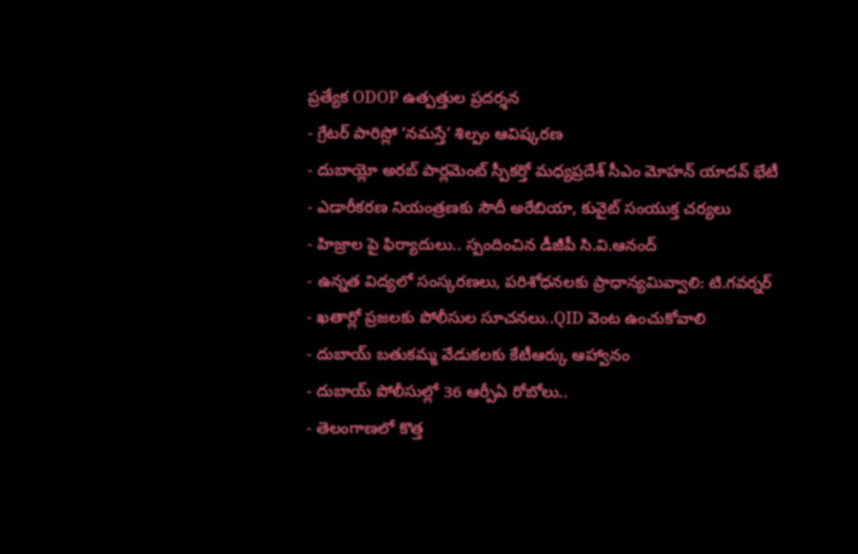ప్రత్యేక ODOP ఉత్పత్తుల ప్రదర్శన
- గ్రేటర్ పారిస్లో ‘నమస్తే’ శిల్పం ఆవిష్కరణ
- దుబాయ్లో అరబ్ పార్లమెంట్ స్పీకర్తో మధ్యప్రదేశ్ సీఎం మోహన్ యాదవ్ భేటీ
- ఎడారీకరణ నియంత్రణకు సౌదీ అరేబియా, కువైట్ సంయుక్త చర్యలు
- హిజ్రాల పై ఫిర్యాదులు.. స్పందించిన డీజీపీ సి.వి.ఆనంద్
- ఉన్నత విద్యలో సంస్కరణలు, పరిశోధనలకు ప్రాధాన్యమివ్వాలి: టి.గవర్నర్
- ఖతార్లో ప్రజలకు పోలీసుల సూచనలు..QID వెంట ఉంచుకోవాలి
- దుబాయ్ బతుకమ్మ వేడుకలకు కేటీఆర్కు ఆహ్వానం
- దుబాయ్ పోలీసుల్లో 36 ఆర్పీఏ రోబోలు..
- తెలంగాణలో కొత్త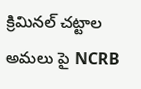క్రిమినల్ చట్టాల అమలు పై NCRB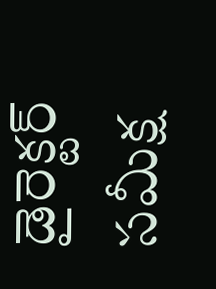డైరెక్టర్ సమీక్ష